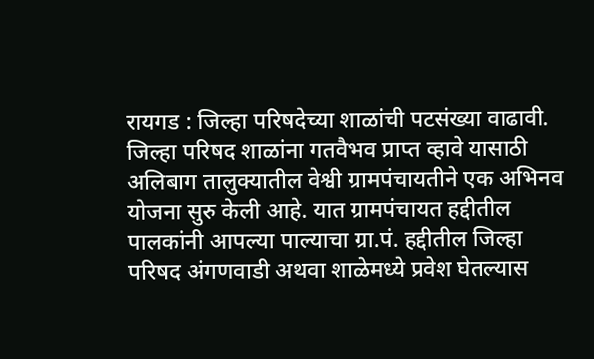रायगड : जिल्हा परिषदेच्या शाळांची पटसंख्या वाढावी. जिल्हा परिषद शाळांना गतवैभव प्राप्त व्हावे यासाठी अलिबाग तालुक्यातील वेश्वी ग्रामपंचायतीने एक अभिनव योजना सुरु केली आहे. यात ग्रामपंचायत हद्दीतील पालकांनी आपल्या पाल्याचा ग्रा.पं. हद्दीतील जिल्हा परिषद अंगणवाडी अथवा शाळेमध्ये प्रवेश घेतल्यास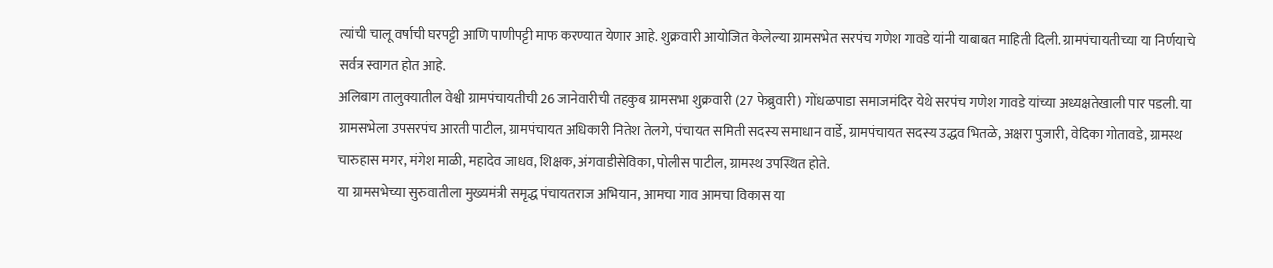त्यांची चालू वर्षाची घरपट्टी आणि पाणीपट्टी माफ करण्यात येणार आहे. शुक्रवारी आयोजित केलेल्या ग्रामसभेत सरपंच गणेश गावडे यांनी याबाबत माहिती दिली. ग्रामपंचायतीच्या या निर्णयाचे सर्वत्र स्वागत होत आहे.
अलिबाग तालुक्यातील वेश्वी ग्रामपंचायतीची 26 जानेवारीची तहकुब ग्रामसभा शुक्रवारी (27 फेब्रुवारी) गोंधळपाडा समाजमंदिर येथे सरपंच गणेश गावडे यांच्या अध्यक्षतेखाली पार पडली. या ग्रामसभेला उपसरपंच आरती पाटील, ग्रामपंचायत अधिकारी नितेश तेलगे, पंचायत समिती सदस्य समाधान वार्डे, ग्रामपंचायत सदस्य उद्धव भितळे, अक्षरा पुजारी, वेदिका गोतावडे, ग्रामस्थ चारुहास मगर, मंगेश माळी, महादेव जाधव, शिक्षक, अंगवाडीसेविका, पोलीस पाटील, ग्रामस्थ उपस्थित होते.
या ग्रामसभेच्या सुरुवातीला मुख्यमंत्री समृद्ध पंचायतराज अभियान, आमचा गाव आमचा विकास या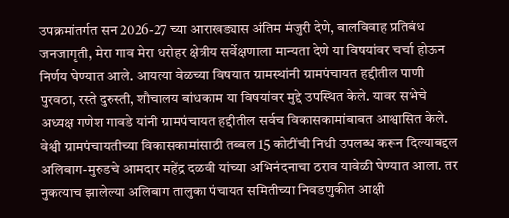उपक्रमांतर्गत सन 2026-27 च्या आराखड्यास अंतिम मंजुरी देणे, बालविवाह प्रतिबंध जनजागृती, मेरा गाव मेरा धरोहर क्षेत्रीय सर्वेक्षणाला मान्यता देणे या विषयांवर चर्चा होऊन निर्णय घेण्यात आले. आयत्या वेळच्या विषयात ग्रामस्थांनी ग्रामपंचायत हद्दीतील पाणी पुरवठा, रस्ते दुरुस्ती, शौचालय बांधकाम या विषयांवर मुद्दे उपस्थित केले. यावर सभेचे अध्यक्ष गणेश गावडे यांनी ग्रामपंचायत हद्दीतील सर्वच विकासकामांबाबत आश्वासित केले.
वेश्वी ग्रामपंचायतीच्या विकासकामांसाठी तब्बल 15 कोटींची निधी उपलब्ध करून दिल्याबद्दल अलिबाग-मुरुडचे आमदार महेंद्र दळवी यांच्या अभिनंदनाचा ठराव यावेळी घेण्यात आला. तर नुकत्याच झालेल्या अलिबाग तालुका पंचायत समितीच्या निवडणुकीत आक्षी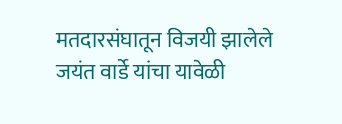मतदारसंघातून विजयी झालेले जयंत वार्डे यांचा यावेळी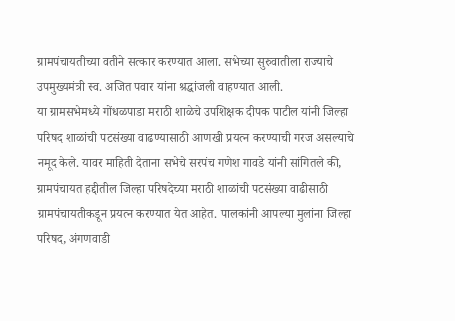ग्रामपंचायतीच्या वतीने सत्कार करण्यात आला. सभेच्या सुरुवातीला राज्याचे उपमुख्यमंत्री स्व. अजित पवार यांना श्रद्धांजली वाहण्यात आली.
या ग्रामसभेमध्ये गोंधळपाडा मराठी शाळेचे उपशिक्षक दीपक पाटील यांनी जिल्हा परिषद शाळांची पटसंख्या वाढण्यासाठी आणखी प्रयत्न करण्याची गरज असल्याचे नमूद केले. यावर माहिती देताना सभेचे सरपंच गणेश गावडे यांनी सांगितले की, ग्रामपंचायत हद्दीतील जिल्हा परिषदेच्या मराठी शाळांची पटसंख्या वाढीसाठी ग्रामपंचायतीकडून प्रयत्न करण्यात येत आहेत. पालकांनी आपल्या मुलांना जिल्हा परिषद, अंगणवाडी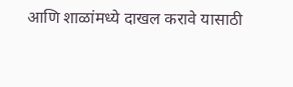आणि शाळांमध्ये दाखल करावे यासाठी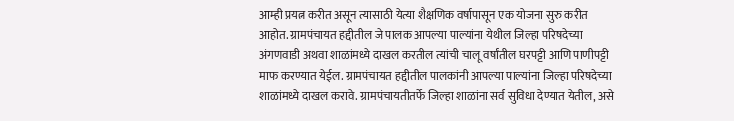आम्ही प्रयत्न करीत असून त्यासाठी येत्या शैक्षणिक वर्षापासून एक योजना सुरु करीत आहोत. ग्रामपंचायत हद्दीतील जे पालक आपल्या पाल्यांना येथील जिल्हा परिषदेच्या अंगणवाडी अथवा शाळांमध्ये दाखल करतील त्यांची चालू वर्षांतील घरपट्टी आणि पाणीपट्टी माफ करण्यात येईल. ग्रामपंचायत हद्दीतील पालकांनी आपल्या पाल्यांना जिल्हा परिषदेच्या शाळांमध्ये दाखल करावे. ग्रामपंचायतीतर्फे जिल्हा शाळांना सर्व सुविधा देण्यात येतील, असे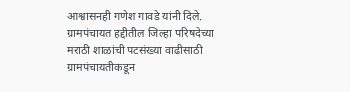आश्वासनही गणेश गावडे यांनी दिले.
ग्रामपंचायत हद्दीतील जिल्हा परिषदेच्या मराठी शाळांची पटसंख्या वाढीसाठी ग्रामपंचायतीकडून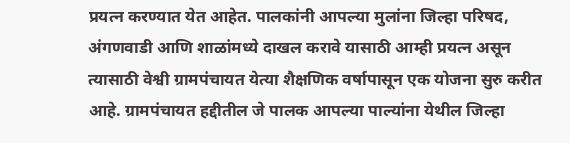प्रयत्न करण्यात येत आहेत. पालकांनी आपल्या मुलांना जिल्हा परिषद, अंगणवाडी आणि शाळांमध्ये दाखल करावे यासाठी आम्ही प्रयत्न असून त्यासाठी वेश्वी ग्रामपंचायत येत्या शैक्षणिक वर्षापासून एक योजना सुरु करीत आहे. ग्रामपंचायत हद्दीतील जे पालक आपल्या पाल्यांना येथील जिल्हा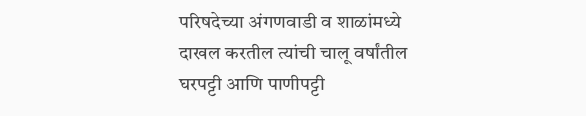परिषदेच्या अंगणवाडी व शाळांमध्ये दाखल करतील त्यांची चालू वर्षांतील घरपट्टी आणि पाणीपट्टी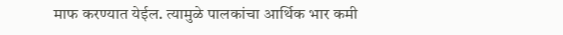माफ करण्यात येईल. त्यामुळे पालकांचा आर्थिक भार कमी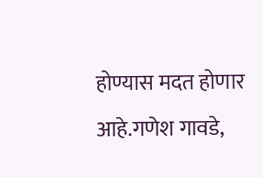होण्यास मदत होणार आहे.गणेश गावडे,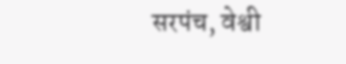सरपंच, वेश्वी